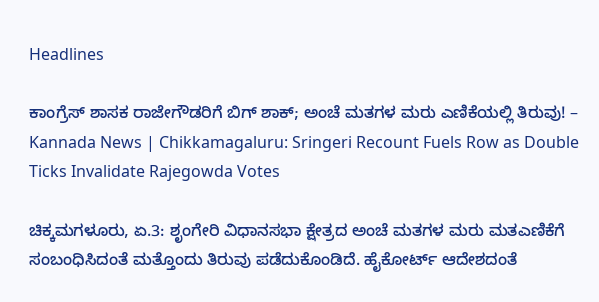Headlines

ಕಾಂಗ್ರೆಸ್ ಶಾಸಕ ರಾಜೇಗೌಡರಿಗೆ ಬಿಗ್ ಶಾಕ್; ಅಂಚೆ ಮತಗಳ ಮರು ಎಣಿಕೆಯಲ್ಲಿ ತಿರುವು! – Kannada News | Chikkamagaluru: Sringeri Recount Fuels Row as Double Ticks Invalidate Rajegowda Votes

ಚಿಕ್ಕಮಗಳೂರು, ಏ.3: ಶೃಂಗೇರಿ ವಿಧಾನಸಭಾ ಕ್ಷೇತ್ರದ ಅಂಚೆ ಮತಗಳ ಮರು ಮತ‌ಎಣಿಕೆಗೆ ಸಂಬಂಧಿಸಿದಂತೆ ಮತ್ತೊಂದು ತಿರುವು ಪಡೆದುಕೊಂಡಿದೆ. ಹೈಕೋರ್ಟ್ ಆದೇಶದಂತೆ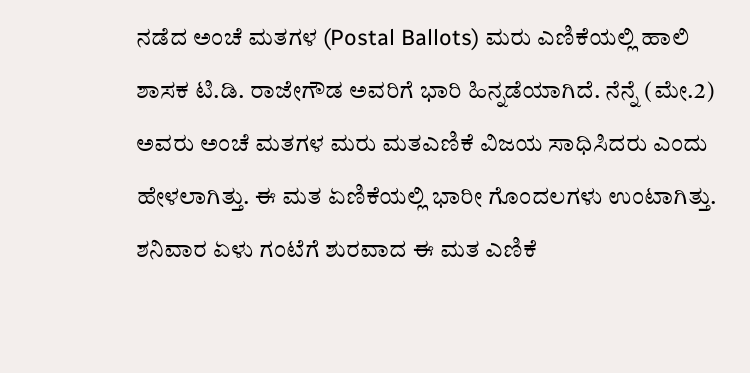ನಡೆದ ಅಂಚೆ ಮತಗಳ (Postal Ballots) ಮರು ಎಣಿಕೆಯಲ್ಲಿ ಹಾಲಿ ಶಾಸಕ ಟಿ.ಡಿ. ರಾಜೇಗೌಡ ಅವರಿಗೆ ಭಾರಿ ಹಿನ್ನಡೆಯಾಗಿದೆ. ನೆನ್ನೆ (ಮೇ.2) ಅವರು ಅಂಚೆ ಮತಗಳ ಮರು ಮತ‌ಎಣಿಕೆ ವಿಜಯ ಸಾಧಿಸಿದರು ಎಂದು ಹೇಳಲಾಗಿತ್ತು. ಈ ಮತ ಏಣಿಕೆಯಲ್ಲಿ ಭಾರೀ ಗೊಂದಲಗಳು ಉಂಟಾಗಿತ್ತು. ಶನಿವಾರ ಏಳು ಗಂಟೆಗೆ ಶುರವಾದ ಈ ಮತ ಎಣಿಕೆ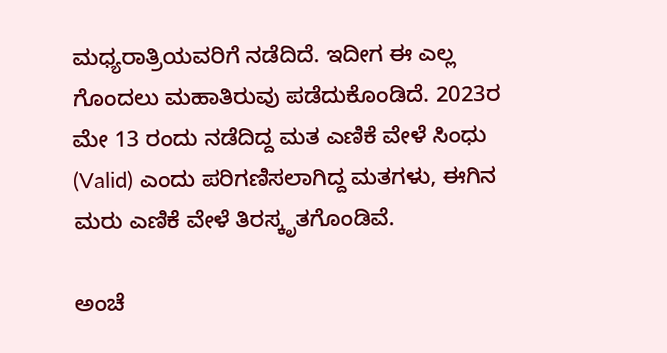ಮಧ್ಯರಾತ್ರಿಯವರಿಗೆ ನಡೆದಿದೆ. ಇದೀಗ ಈ ಎಲ್ಲ ಗೊಂದಲು ಮಹಾತಿರುವು ಪಡೆದುಕೊಂಡಿದೆ. 2023ರ ಮೇ 13 ರಂದು ನಡೆದಿದ್ದ ಮತ ಎಣಿಕೆ ವೇಳೆ ಸಿಂಧು (Valid) ಎಂದು ಪರಿಗಣಿಸಲಾಗಿದ್ದ ಮತಗಳು, ಈಗಿನ ಮರು ಎಣಿಕೆ ವೇಳೆ ತಿರಸ್ಕೃತಗೊಂಡಿವೆ.

ಅಂಚೆ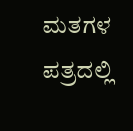ಮತಗಳ ಪತ್ರದಲ್ಲಿ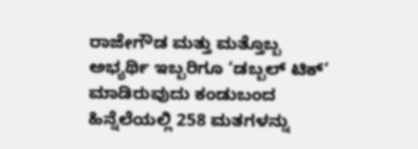ರಾಜೇಗೌಡ ಮತ್ತು ಮತ್ತೊಬ್ಬ ಅಭ್ಯರ್ಥಿ ಇಬ್ಬರಿಗೂ ‘ಡಬ್ಬಲ್ ಟಿಕ್’ ಮಾಡಿರುವುದು ಕಂಡುಬಂದ ಹಿನ್ನೆಲೆಯಲ್ಲಿ 258 ಮತಗಳನ್ನು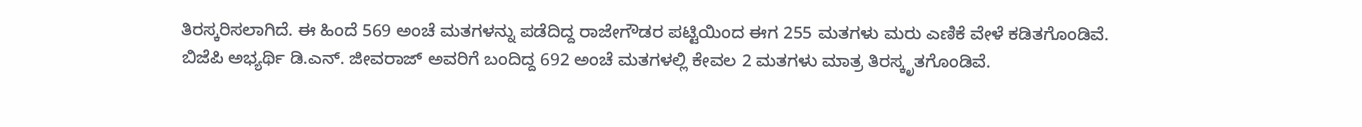ತಿರಸ್ಕರಿಸಲಾಗಿದೆ. ಈ ಹಿಂದೆ 569 ಅಂಚೆ ಮತಗಳನ್ನು ಪಡೆದಿದ್ದ ರಾಜೇಗೌಡರ ಪಟ್ಟಿಯಿಂದ ಈಗ 255 ಮತಗಳು ಮರು ಎಣಿಕೆ ವೇಳೆ ಕಡಿತಗೊಂಡಿವೆ. ಬಿಜೆಪಿ ಅಭ್ಯರ್ಥಿ ಡಿ.ಎನ್. ಜೀವರಾಜ್ ಅವರಿಗೆ ಬಂದಿದ್ದ 692 ಅಂಚೆ ಮತಗಳಲ್ಲಿ ಕೇವಲ 2 ಮತಗಳು ಮಾತ್ರ ತಿರಸ್ಕೃತಗೊಂಡಿವೆ.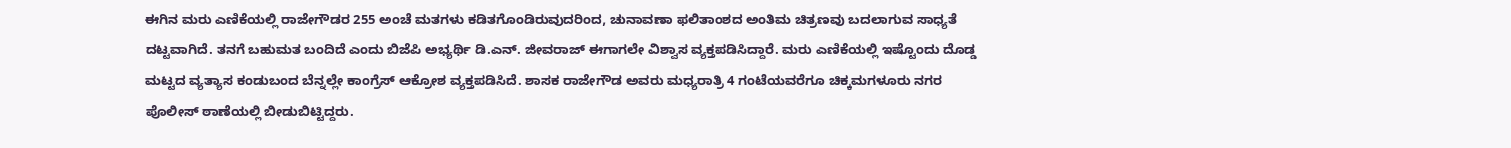ಈಗಿನ ಮರು ಎಣಿಕೆಯಲ್ಲಿ ರಾಜೇಗೌಡರ 255 ಅಂಚೆ ಮತಗಳು ಕಡಿತಗೊಂಡಿರುವುದರಿಂದ, ಚುನಾವಣಾ ಫಲಿತಾಂಶದ ಅಂತಿಮ ಚಿತ್ರಣವು ಬದಲಾಗುವ ಸಾಧ್ಯತೆ ದಟ್ಟವಾಗಿದೆ. ತನಗೆ ಬಹುಮತ ಬಂದಿದೆ ಎಂದು ಬಿಜೆಪಿ ಅಭ್ಯರ್ಥಿ ಡಿ.ಎನ್. ಜೀವರಾಜ್ ಈಗಾಗಲೇ ವಿಶ್ವಾಸ ವ್ಯಕ್ತಪಡಿಸಿದ್ದಾರೆ. ಮರು ಎಣಿಕೆಯಲ್ಲಿ ಇಷ್ಟೊಂದು ದೊಡ್ಡ ಮಟ್ಟದ ವ್ಯತ್ಯಾಸ ಕಂಡುಬಂದ ಬೆನ್ನಲ್ಲೇ ಕಾಂಗ್ರೆಸ್ ಆಕ್ರೋಶ ವ್ಯಕ್ತಪಡಿಸಿದೆ. ಶಾಸಕ ರಾಜೇಗೌಡ ಅವರು ಮಧ್ಯರಾತ್ರಿ 4 ಗಂಟೆಯವರೆಗೂ ಚಿಕ್ಕಮಗಳೂರು ನಗರ ಪೊಲೀಸ್ ಠಾಣೆಯಲ್ಲಿ ಬೀಡುಬಿಟ್ಟಿದ್ದರು.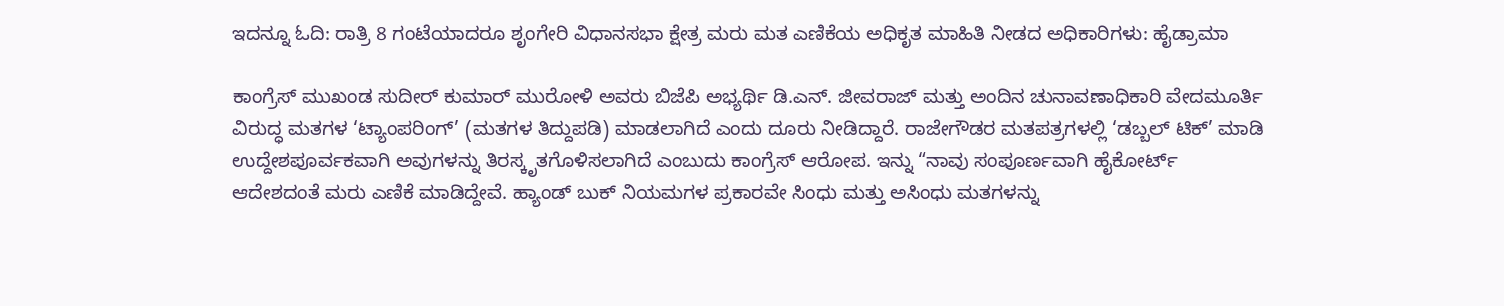ಇದನ್ನೂ ಓದಿ: ರಾತ್ರಿ 8 ಗಂಟೆಯಾದರೂ ಶೃಂಗೇರಿ ವಿಧಾನಸಭಾ ಕ್ಷೇತ್ರ ಮರು ಮತ ಎಣಿಕೆಯ ಅಧಿಕೃತ ಮಾಹಿತಿ ನೀಡದ ಅಧಿಕಾರಿಗಳು: ಹೈಡ್ರಾಮಾ

ಕಾಂಗ್ರೆಸ್ ಮುಖಂಡ ಸುದೀರ್ ಕುಮಾರ್ ಮುರೋಳಿ ಅವರು ಬಿಜೆಪಿ ಅಭ್ಯರ್ಥಿ ಡಿ.ಎನ್. ಜೀವರಾಜ್ ಮತ್ತು ಅಂದಿನ ಚುನಾವಣಾಧಿಕಾರಿ ವೇದಮೂರ್ತಿ ವಿರುದ್ಧ ಮತಗಳ ‘ಟ್ಯಾಂಪರಿಂಗ್’ (ಮತಗಳ ತಿದ್ದುಪಡಿ) ಮಾಡಲಾಗಿದೆ ಎಂದು ದೂರು ನೀಡಿದ್ದಾರೆ. ರಾಜೇಗೌಡರ ಮತಪತ್ರಗಳಲ್ಲಿ ‘ಡಬ್ಬಲ್ ಟಿಕ್’ ಮಾಡಿ ಉದ್ದೇಶಪೂರ್ವಕವಾಗಿ ಅವುಗಳನ್ನು ತಿರಸ್ಕೃತಗೊಳಿಸಲಾಗಿದೆ ಎಂಬುದು ಕಾಂಗ್ರೆಸ್ ಆರೋಪ. ಇನ್ನು “ನಾವು ಸಂಪೂರ್ಣವಾಗಿ ಹೈಕೋರ್ಟ್ ಆದೇಶದಂತೆ ಮರು ಎಣಿಕೆ ಮಾಡಿದ್ದೇವೆ. ಹ್ಯಾಂಡ್ ಬುಕ್ ನಿಯಮಗಳ ಪ್ರಕಾರವೇ ಸಿಂಧು ಮತ್ತು ಅಸಿಂಧು ಮತಗಳನ್ನು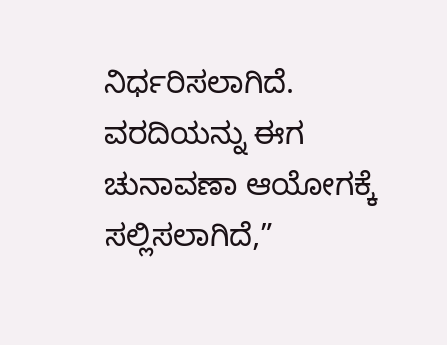ನಿರ್ಧರಿಸಲಾಗಿದೆ. ವರದಿಯನ್ನು ಈಗ ಚುನಾವಣಾ ಆಯೋಗಕ್ಕೆ ಸಲ್ಲಿಸಲಾಗಿದೆ,”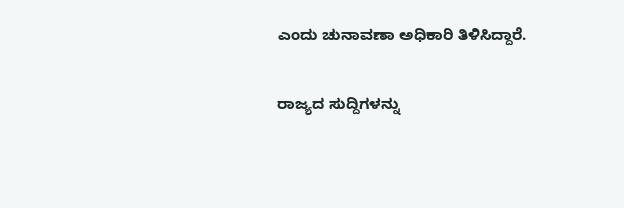ಎಂದು ಚುನಾವಣಾ ಅಧಿಕಾರಿ ತಿಳಿಸಿದ್ದಾರೆ.

ರಾಜ್ಯದ ಸುದ್ದಿಗಳನ್ನು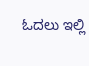ಓದಲು ಇಲ್ಲಿ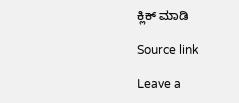ಕ್ಲಿಕ್ ಮಾಡಿ

Source link

Leave a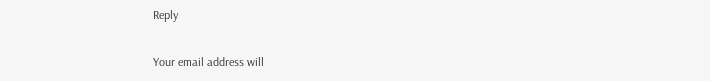Reply

Your email address will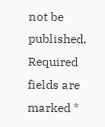not be published. Required fields are marked *